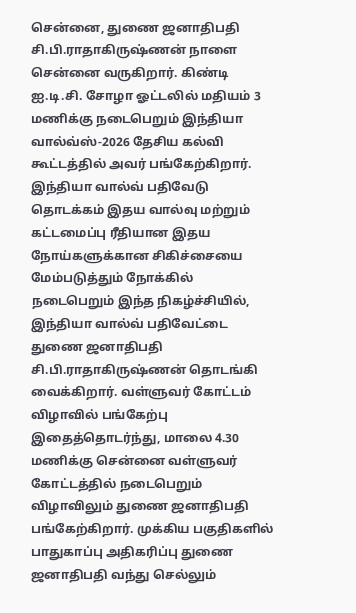சென்னை, துணை ஜனாதிபதி சி.பி.ராதாகிருஷ்ணன் நாளை சென்னை வருகிறார். கிண்டி ஐ.டி.சி. சோழா ஓட்டலில் மதியம் 3 மணிக்கு நடைபெறும் இந்தியா வால்வ்ஸ்-2026 தேசிய கல்வி கூட்டத்தில் அவர் பங்கேற்கிறார். இந்தியா வால்வ் பதிவேடு தொடக்கம் இதய வால்வு மற்றும் கட்டமைப்பு ரீதியான இதய நோய்களுக்கான சிகிச்சையை மேம்படுத்தும் நோக்கில் நடைபெறும் இந்த நிகழ்ச்சியில், இந்தியா வால்வ் பதிவேட்டை துணை ஜனாதிபதி சி.பி.ராதாகிருஷ்ணன் தொடங்கி வைக்கிறார். வள்ளுவர் கோட்டம் விழாவில் பங்கேற்பு இதைத்தொடர்ந்து, மாலை 4.30 மணிக்கு சென்னை வள்ளுவர் கோட்டத்தில் நடைபெறும் விழாவிலும் துணை ஜனாதிபதி பங்கேற்கிறார். முக்கிய பகுதிகளில் பாதுகாப்பு அதிகரிப்பு துணை ஜனாதிபதி வந்து செல்லும்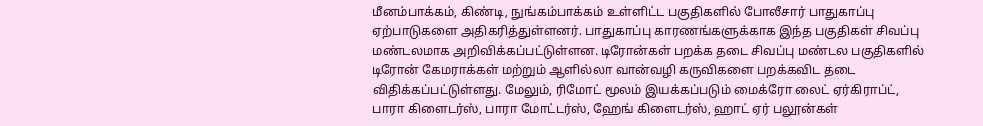மீனம்பாக்கம், கிண்டி, நுங்கம்பாக்கம் உள்ளிட்ட பகுதிகளில் போலீசார் பாதுகாப்பு ஏற்பாடுகளை அதிகரித்துள்ளனர். பாதுகாப்பு காரணங்களுக்காக இந்த பகுதிகள் சிவப்பு மண்டலமாக அறிவிக்கப்பட்டுள்ளன. டிரோன்கள் பறக்க தடை சிவப்பு மண்டல பகுதிகளில் டிரோன் கேமராக்கள் மற்றும் ஆளில்லா வான்வழி கருவிகளை பறக்கவிட தடை விதிக்கப்பட்டுள்ளது. மேலும், ரிமோட் மூலம் இயக்கப்படும் மைக்ரோ லைட் ஏர்கிராப்ட், பாரா கிளைடர்ஸ், பாரா மோட்டர்ஸ், ஹேங் கிளைடர்ஸ், ஹாட் ஏர் பலூன்கள்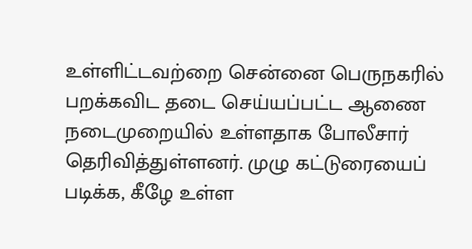உள்ளிட்டவற்றை சென்னை பெருநகரில் பறக்கவிட தடை செய்யப்பட்ட ஆணை நடைமுறையில் உள்ளதாக போலீசார் தெரிவித்துள்ளனர். முழு கட்டுரையைப் படிக்க, கீழே உள்ள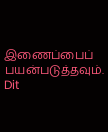இணைப்பைப் பயன்படுத்தவும்.
Dit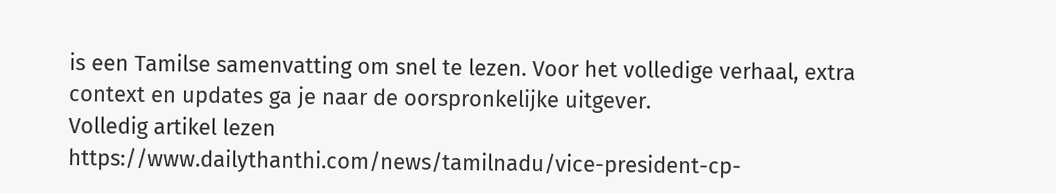is een Tamilse samenvatting om snel te lezen. Voor het volledige verhaal, extra context en updates ga je naar de oorspronkelijke uitgever.
Volledig artikel lezen
https://www.dailythanthi.com/news/tamilnadu/vice-president-cp-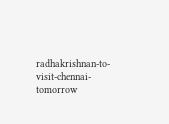radhakrishnan-to-visit-chennai-tomorrow